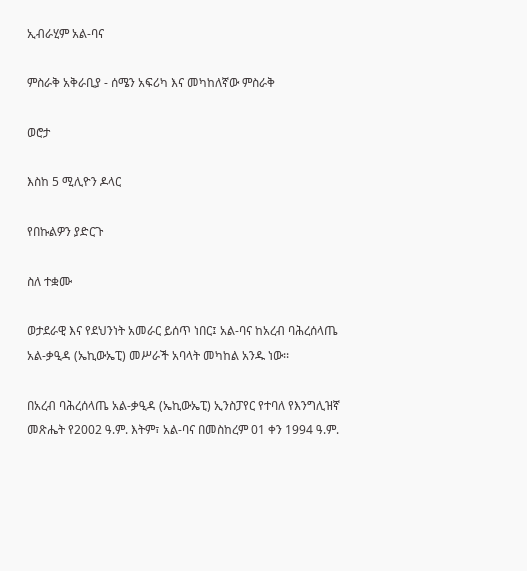ኢብራሂም አል-ባና

ምስራቅ አቅራቢያ - ሰሜን አፍሪካ እና መካከለኛው ምስራቅ

ወሮታ

እስከ 5 ሚሊዮን ዶላር

የበኩልዎን ያድርጉ

ስለ ተቋሙ

ወታደራዊ እና የደህንነት አመራር ይሰጥ ነበር፤ አል-ባና ከአረብ ባሕረሰላጤ አል-ቃዒዳ (ኤኪውኤፒ) መሥራች አባላት መካከል አንዱ ነው፡፡

በአረብ ባሕረሰላጤ አል-ቃዒዳ (ኤኪውኤፒ) ኢንስፓየር የተባለ የእንግሊዝኛ መጽሔት የ2002 ዓ.ም. እትም፣ አል-ባና በመስከረም 01 ቀን 1994 ዓ.ም.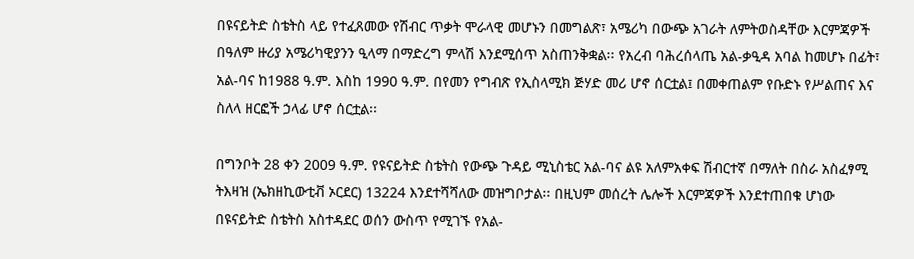በዩናይትድ ስቴትስ ላይ የተፈጸመው የሽብር ጥቃት ሞራላዊ መሆኑን በመግልጽ፣ አሜሪካ በውጭ አገራት ለምትወስዳቸው እርምጃዎች በዓለም ዙሪያ አሜሪካዊያንን ዒላማ በማድረግ ምላሽ እንደሚሰጥ አስጠንቅቋል፡፡ የአረብ ባሕረሰላጤ አል-ቃዒዳ አባል ከመሆኑ በፊት፣ አል-ባና ከ1988 ዓ.ም. እስከ 1990 ዓ.ም. በየመን የግብጽ የኢስላሚክ ጅሃድ መሪ ሆኖ ሰርቷል፤ በመቀጠልም የቡድኑ የሥልጠና እና ስለላ ዘርፎች ኃላፊ ሆኖ ሰርቷል፡፡

በግንቦት 28 ቀን 2009 ዓ.ም. የዩናይትድ ስቴትስ የውጭ ጉዳይ ሚኒስቴር አል-ባና ልዩ አለምአቀፍ ሽብርተኛ በማለት በስራ አስፈፃሚ ትእዛዝ (ኤክዘኪውቲቭ ኦርደር) 13224 እንደተሻሻለው መዝግቦታል፡፡ በዚህም መሰረት ሌሎች እርምጃዎች እንደተጠበቁ ሆነው በዩናይትድ ስቴትስ አስተዳደር ወሰን ውስጥ የሚገኙ የአል-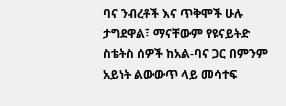ባና ንብረቶች እና ጥቅሞች ሁሉ ታግደዋል፣ ማናቸውም የዩናይትድ ስቴትስ ሰዎች ከአል-ባና ጋር በምንም አይነት ልውውጥ ላይ መሳተፍ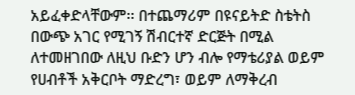አይፈቀድላቸውም፡፡ በተጨማሪም በዩናይትድ ስቴትስ በውጭ አገር የሚገኝ ሽብርተኛ ድርጅት በሚል ለተመዘገበው ለዚህ ቡድን ሆን ብሎ የማቴሪያል ወይም የሀብቶች አቅርቦት ማድረግ፣ ወይም ለማቅረብ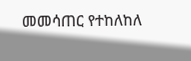መመሳጠር የተከለከለ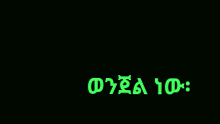ወንጀል ነው፡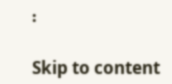፡

Skip to content